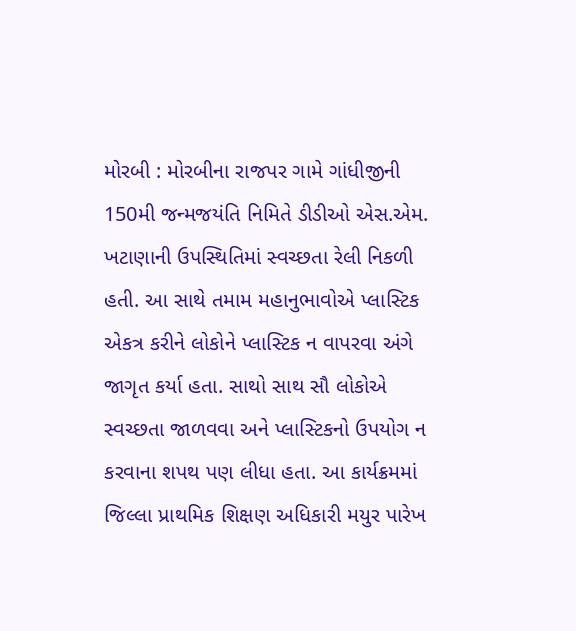મોરબી : મોરબીના રાજપર ગામે ગાંધીજીની 150મી જન્મજયંતિ નિમિતે ડીડીઓ એસ.એમ. ખટાણાની ઉપસ્થિતિમાં સ્વચ્છતા રેલી નિકળી હતી. આ સાથે તમામ મહાનુભાવોએ પ્લાસ્ટિક એકત્ર કરીને લોકોને પ્લાસ્ટિક ન વાપરવા અંગે જાગૃત કર્યા હતા. સાથો સાથ સૌ લોકોએ સ્વચ્છતા જાળવવા અને પ્લાસ્ટિકનો ઉપયોગ ન કરવાના શપથ પણ લીધા હતા. આ કાર્યક્રમમાં જિલ્લા પ્રાથમિક શિક્ષણ અધિકારી મયુર પારેખ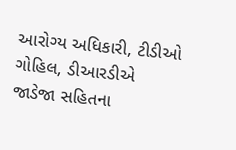આરોગ્ય અધિકારી, ટીડીઓ ગોહિલ, ડીઆરડીએ જાડેજા સહિતના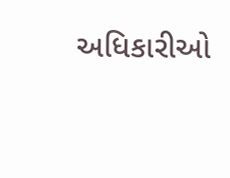અધિકારીઓ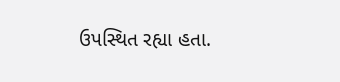ઉપસ્થિત રહ્યા હતા.